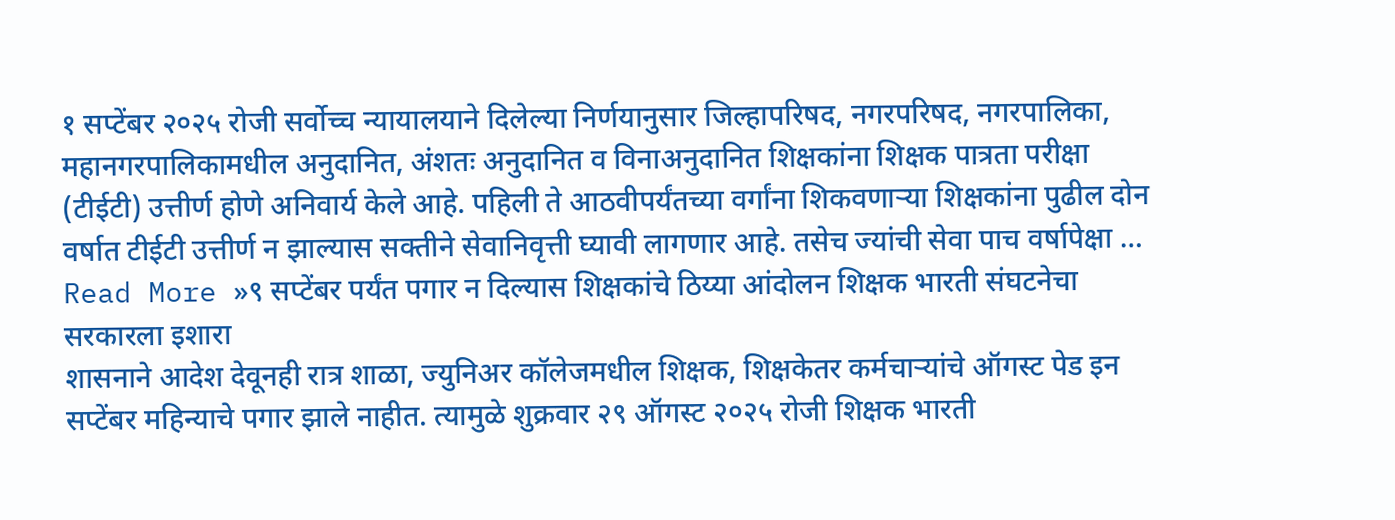१ सप्टेंबर २०२५ रोजी सर्वोच्च न्यायालयाने दिलेल्या निर्णयानुसार जिल्हापरिषद, नगरपरिषद, नगरपालिका, महानगरपालिकामधील अनुदानित, अंशतः अनुदानित व विनाअनुदानित शिक्षकांना शिक्षक पात्रता परीक्षा (टीईटी) उत्तीर्ण होणे अनिवार्य केले आहे. पहिली ते आठवीपर्यंतच्या वर्गांना शिकवणाऱ्या शिक्षकांना पुढील दोन वर्षात टीईटी उत्तीर्ण न झाल्यास सक्तीने सेवानिवृत्ती घ्यावी लागणार आहे. तसेच ज्यांची सेवा पाच वर्षापेक्षा …
Read More »९ सप्टेंबर पर्यंत पगार न दिल्यास शिक्षकांचे ठिय्या आंदोलन शिक्षक भारती संघटनेचा सरकारला इशारा
शासनाने आदेश देवूनही रात्र शाळा, ज्युनिअर कॉलेजमधील शिक्षक, शिक्षकेतर कर्मचाऱ्यांचे ऑगस्ट पेड इन सप्टेंबर महिन्याचे पगार झाले नाहीत. त्यामुळे शुक्रवार २९ ऑगस्ट २०२५ रोजी शिक्षक भारती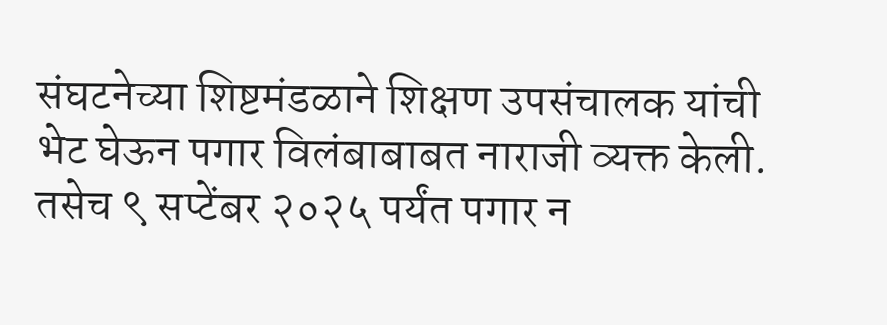संघटनेच्या शिष्टमंडळाने शिक्षण उपसंचालक यांची भेट घेऊन पगार विलंबाबाबत नाराजी व्यक्त केली. तसेच ९ सप्टेंबर २०२५ पर्यंत पगार न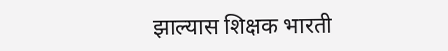झाल्यास शिक्षक भारती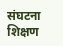संघटना शिक्षण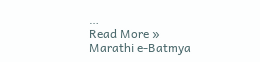…
Read More »
Marathi e-Batmya